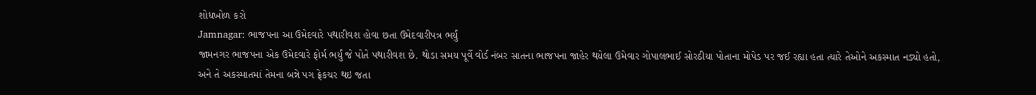શોધખોળ કરો
Jamnagar: ભાજપના આ ઉમેદવારે પથારીવશ હોવા છતા ઉમેદવારીપત્ર ભર્યું
જામનગર ભાજપના એક ઉમેદવારે ફોર્મ ભર્યું જે પોતે પથારીવશ છે. થોડા સમય પૂર્વે વોર્ડ નંબર સાતના ભાજપના જાહેર થયેલા ઉમેવાર ગોપાલભાઈ સોરઠીયા પોતાના મોપેડ પર જઈ રહ્યા હતા ત્યારે તેઓને અકસ્માત નડ્યો હતો, અને તે અકસ્માતમાં તેમના બન્ને પગ ફ્રેકચર થઇ જતા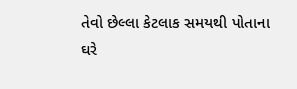તેવો છેલ્લા કેટલાક સમયથી પોતાના ઘરે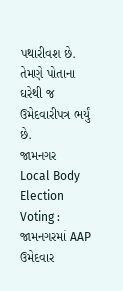પથારીવશ છે. તેમણે પોતાના ઘરેથી જ ઉમેદવારીપત્ર ભર્યું છે.
જામનગર
Local Body Election Voting : જામનગરમાં AAP ઉમેદવાર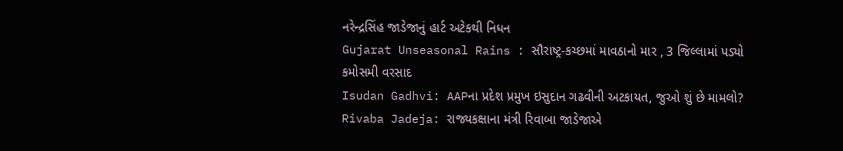નરેન્દ્રસિંહ જાડેજાનું હાર્ટ અટેકથી નિધન
Gujarat Unseasonal Rains : સૌરાષ્ટ્ર-કચ્છમાં માવઠાનો માર , 3 જિલ્લામાં પડ્યો કમોસમી વરસાદ
Isudan Gadhvi: AAPના પ્રદેશ પ્રમુખ ઇસુદાન ગઢવીની અટકાયત, જુઓ શું છે મામલો?
Rivaba Jadeja: રાજ્યકક્ષાના મંત્રી રિવાબા જાડેજાએ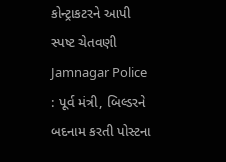કોન્ટ્રાકટરને આપી સ્પષ્ટ ચેતવણી
Jamnagar Police : પૂર્વ મંત્રી, બિલ્ડરને બદનામ કરતી પોસ્ટના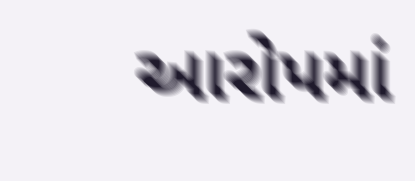આરોપમાં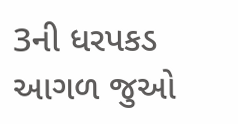3ની ધરપકડ
આગળ જુઓ